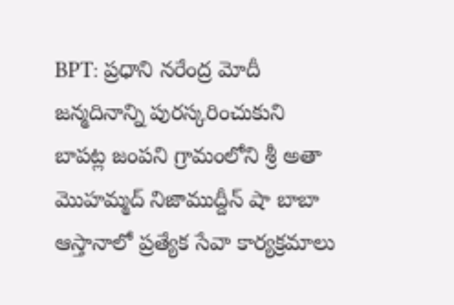BPT: ప్రధాని నరేంద్ర మోదీ జన్మదినాన్ని పురస్కరించుకుని బాపట్ల జంపని గ్రామంలోని శ్రీ అతా మొహమ్మద్ నిజాముద్దీన్ షా బాబా ఆస్తానాలో ప్రత్యేక సేవా కార్యక్రమాలు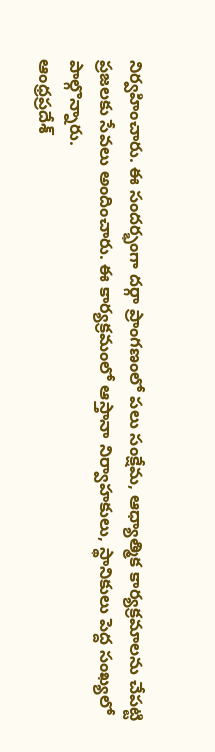నిర్వహించారు. ఈ సందర్భంగా దర్గా ప్రాంగణంలో పలు సంక్షేమ, ఆధ్యాత్మిక కార్యక్రమాలను చేపట్టి ప్రజలకు సేవలు అందించారు. ఈ కార్యక్రమంలో ఆస్తానా నిర్వాహకులు, స్థానికులు పెద్ద సంఖ్యలో పాల్గొన్నారు.
ఆంధ్రప్రదేశ్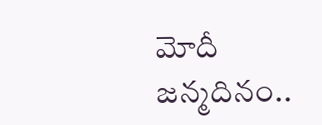మోదీ జన్మదినం..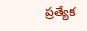ప్రత్యేక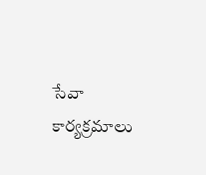సేవా కార్యక్రమాలు